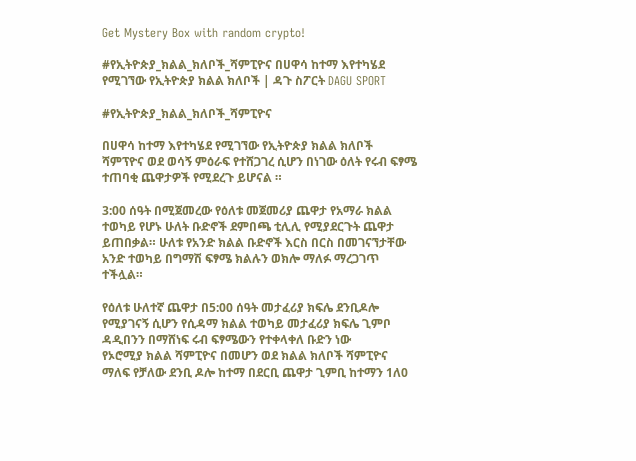Get Mystery Box with random crypto!

#የኢትዮጵያ_ክልል_ክለቦች_ሻምፒዮና በሀዋሳ ከተማ እየተካሄደ የሚገኘው የኢትዮጵያ ክልል ክለቦች | ዳጉ ስፖርት DAGU SPORT

#የኢትዮጵያ_ክልል_ክለቦች_ሻምፒዮና

በሀዋሳ ከተማ እየተካሄደ የሚገኘው የኢትዮጵያ ክልል ክለቦች ሻምፕዮና ወደ ወሳኝ ምዕራፍ የተሸጋገረ ሲሆን በነገው ዕለት የሩብ ፍፃሜ ተጠባቂ ጨዋታዎች የሚደረጉ ይሆናል ።

3:00 ሰዓት በሚጀመረው የዕለቱ መጀመሪያ ጨዋታ የአማራ ክልል ተወካይ የሆኑ ሁለት ቡድኖች ደምበጫ ቲሊሊ የሚያደርጉት ጨዋታ ይጠበቃል። ሁለቱ የአንድ ክልል ቡድኖች እርስ በርስ በመገናኘታቸው አንድ ተወካይ በግማሽ ፍፃሜ ክልሉን ወክሎ ማለፉ ማረጋገጥ ተችሏል።

የዕለቱ ሁለተኛ ጨዋታ በ5:00 ሰዓት መታፈሪያ ክፍሌ ደንቢዶሎ የሚያገናኝ ሲሆን የሲዳማ ክልል ተወካይ መታፈሪያ ክፍሌ ጊምቦ ዳዲበንን በማሸነፍ ሩብ ፍፃሜውን የተቀላቀለ ቡድን ነው
የኦሮሚያ ክልል ሻምፒዮና በመሆን ወደ ክልል ክለቦች ሻምፒዮና ማለፍ የቻለው ደንቢ ዶሎ ከተማ በደርቢ ጨዋታ ጊምቢ ከተማን 1ለ0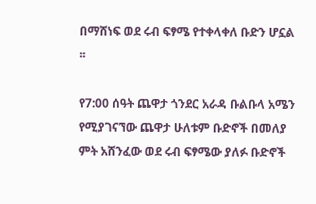በማሸነፍ ወደ ሩብ ፍፃሜ የተቀላቀለ ቡድን ሆኗል ፡፡

የ7:00 ሰዓት ጨዋታ ጎንደር አራዳ ቡልቡላ አሜን የሚያገናኘው ጨዋታ ሁለቱም ቡድኖች በመለያ ምት አሸንፈው ወደ ሩብ ፍፃሜው ያለፉ ቡድኖች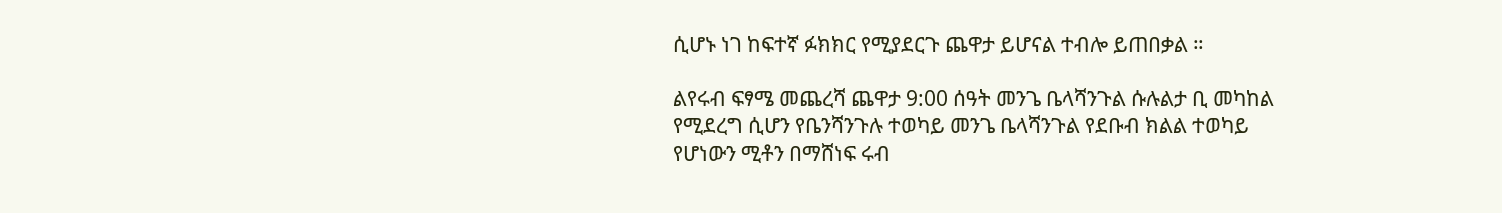ሲሆኑ ነገ ከፍተኛ ፉክክር የሚያደርጉ ጨዋታ ይሆናል ተብሎ ይጠበቃል ።

ልየሩብ ፍፃሜ መጨረሻ ጨዋታ 9:00 ሰዓት መንጌ ቤላሻንጉል ሱሉልታ ቢ መካከል የሚደረግ ሲሆን የቤንሻንጉሉ ተወካይ መንጌ ቤላሻንጉል የደቡብ ክልል ተወካይ የሆነውን ሚቶን በማሸነፍ ሩብ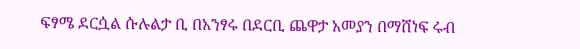ፍፃሜ ደርሷል ሱሉልታ ቢ በአንፃሩ በደርቢ ጨዋታ አመያን በማሸነፍ ሩብ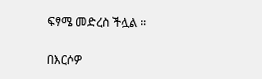ፍፃሜ መድረስ ችሏል ።

በእርሶዎ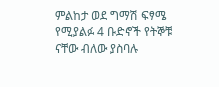ምልከታ ወደ ግማሽ ፍፃሜ የሚያልፉ 4 ቡድኖች የትኞቹ ናቸው ብለው ያስባሉ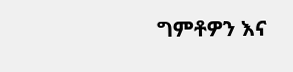ግምቶዎን እና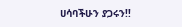ሀሳባችሁን ያጋሩን!!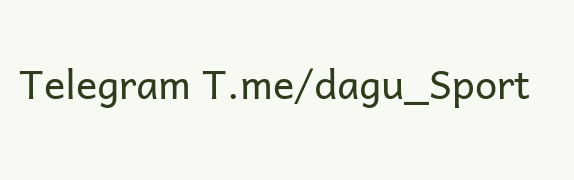Telegram T.me/dagu_Sport